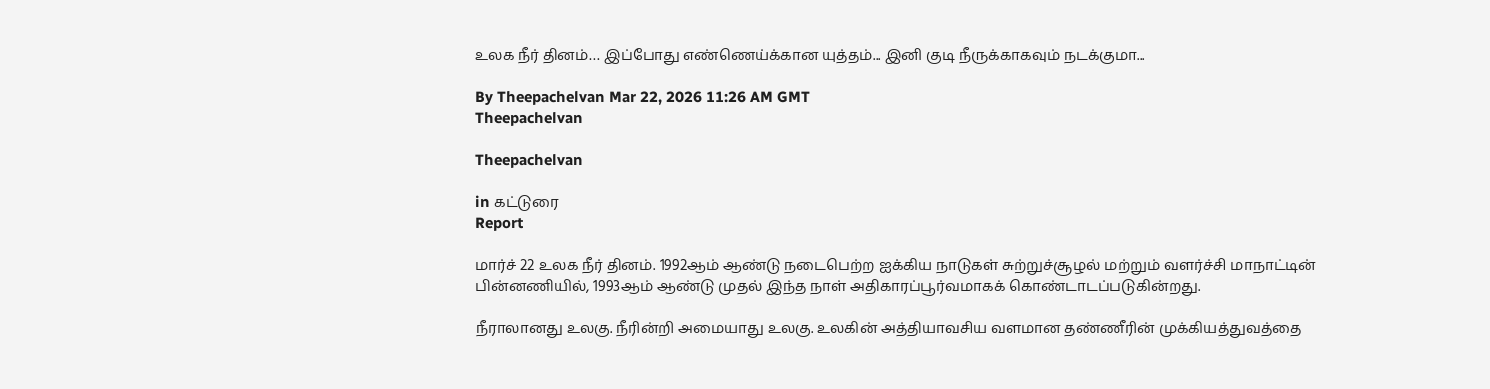உலக நீர் தினம்… இப்போது எண்ணெய்க்கான யுத்தம்... இனி குடி நீருக்காகவும் நடக்குமா...

By Theepachelvan Mar 22, 2026 11:26 AM GMT
Theepachelvan

Theepachelvan

in கட்டுரை
Report

மார்ச் 22 உலக நீர் தினம். 1992ஆம் ஆண்டு நடைபெற்ற ஐக்கிய நாடுகள் சுற்றுச்சூழல் மற்றும் வளர்ச்சி மாநாட்டின் பின்னணியில், 1993ஆம் ஆண்டு முதல் இந்த நாள் அதிகாரப்பூர்வமாகக் கொண்டாடப்படுகின்றது.

நீராலானது உலகு. நீரின்றி அமையாது உலகு. உலகின் அத்தியாவசிய வளமான தண்ணீரின் முக்கியத்துவத்தை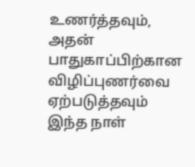உணர்த்தவும், அதன் பாதுகாப்பிற்கான விழிப்புணர்வை ஏற்படுத்தவும் இந்த நாள்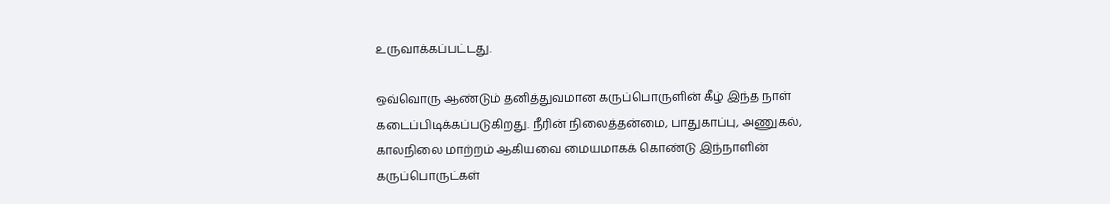உருவாக்கப்பட்டது.

ஒவ்வொரு ஆண்டும் தனித்துவமான கருப்பொருளின் கீழ் இந்த நாள் கடைப்பிடிக்கப்படுகிறது. நீரின் நிலைத்தன்மை, பாதுகாப்பு, அணுகல், காலநிலை மாற்றம் ஆகியவை மையமாகக் கொண்டு இந்நாளின் கருப்பொருட்கள்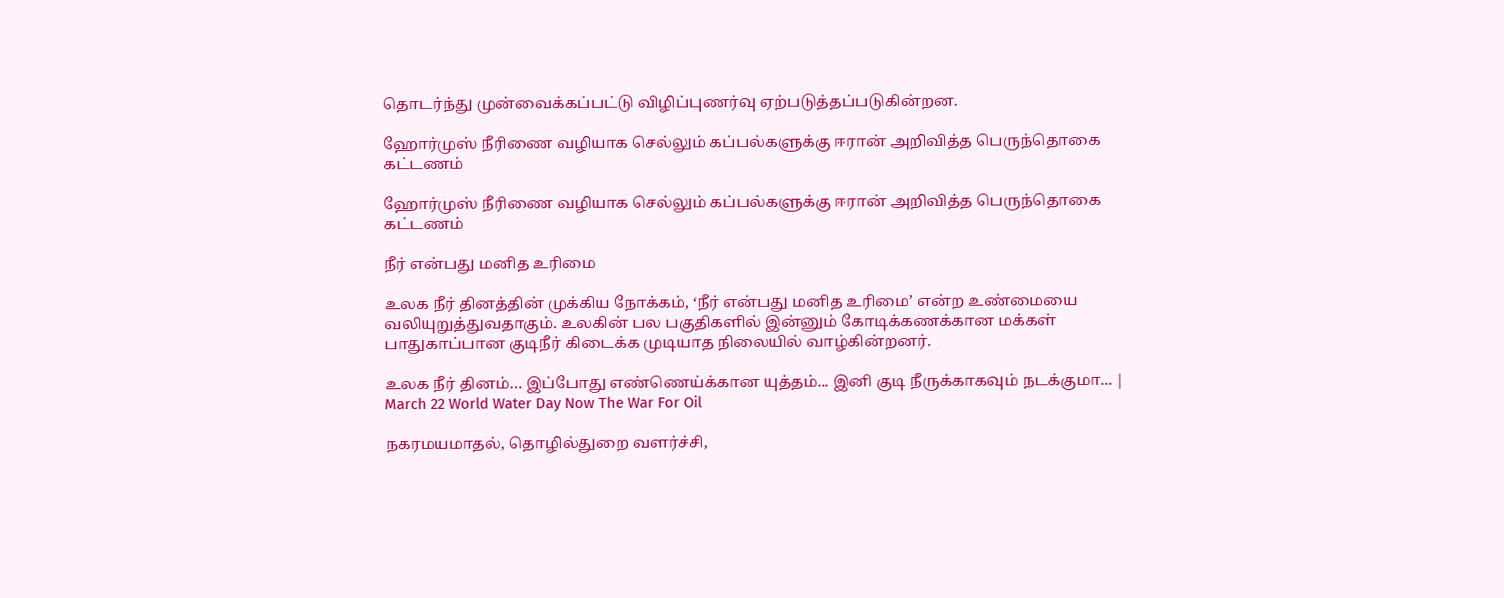தொடர்ந்து முன்வைக்கப்பட்டு விழிப்புணர்வு ஏற்படுத்தப்படுகின்றன.

ஹோர்முஸ் நீரிணை வழியாக செல்லும் கப்பல்களுக்கு ஈரான் அறிவித்த பெருந்தொகை கட்டணம்

ஹோர்முஸ் நீரிணை வழியாக செல்லும் கப்பல்களுக்கு ஈரான் அறிவித்த பெருந்தொகை கட்டணம்

நீர் என்பது மனித உரிமை

உலக நீர் தினத்தின் முக்கிய நோக்கம், ‘நீர் என்பது மனித உரிமை’ என்ற உண்மையை வலியுறுத்துவதாகும். உலகின் பல பகுதிகளில் இன்னும் கோடிக்கணக்கான மக்கள் பாதுகாப்பான குடிநீர் கிடைக்க முடியாத நிலையில் வாழ்கின்றனர்.

உலக நீர் தினம்… இப்போது எண்ணெய்க்கான யுத்தம்... இனி குடி நீருக்காகவும் நடக்குமா... | March 22 World Water Day Now The War For Oil

நகரமயமாதல், தொழில்துறை வளர்ச்சி,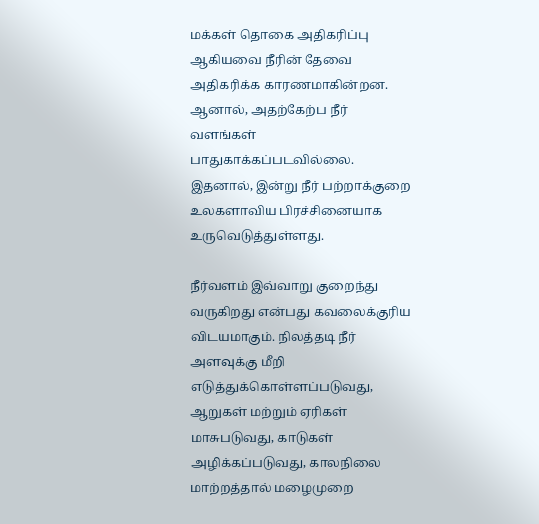மக்கள் தொகை அதிகரிப்பு ஆகியவை நீரின் தேவை அதிகரிக்க காரணமாகின்றன. ஆனால், அதற்கேற்ப நீர் வளங்கள் பாதுகாக்கப்படவில்லை. இதனால், இன்று நீர் பற்றாக்குறை உலகளாவிய பிரச்சினையாக உருவெடுத்துள்ளது.

நீர்வளம் இவ்வாறு குறைந்து வருகிறது என்பது கவலைக்குரிய விடயமாகும். நிலத்தடி நீர் அளவுக்கு மீறி எடுத்துக்கொள்ளப்படுவது, ஆறுகள் மற்றும் ஏரிகள் மாசுபடுவது, காடுகள் அழிக்கப்படுவது, காலநிலை மாற்றத்தால் மழைமுறை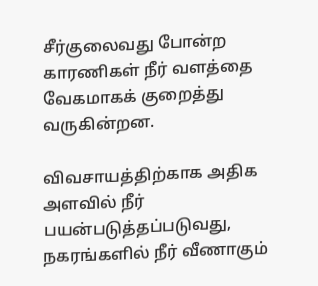சீர்குலைவது போன்ற காரணிகள் நீர் வளத்தை வேகமாகக் குறைத்து வருகின்றன.

விவசாயத்திற்காக அதிக அளவில் நீர் பயன்படுத்தப்படுவது, நகரங்களில் நீர் வீணாகும்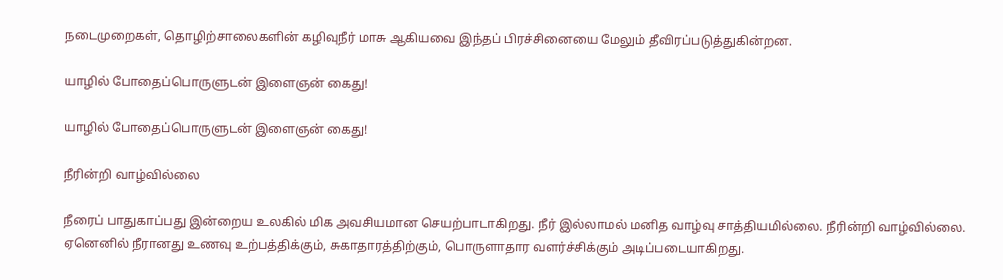நடைமுறைகள், தொழிற்சாலைகளின் கழிவுநீர் மாசு ஆகியவை இந்தப் பிரச்சினையை மேலும் தீவிரப்படுத்துகின்றன.

யாழில் போதைப்பொருளுடன் இளைஞன் கைது!

யாழில் போதைப்பொருளுடன் இளைஞன் கைது!

நீரின்றி வாழ்வில்லை

நீரைப் பாதுகாப்பது இன்றைய உலகில் மிக அவசியமான செயற்பாடாகிறது. நீர் இல்லாமல் மனித வாழ்வு சாத்தியமில்லை. நீரின்றி வாழ்வில்லை. ஏனெனில் நீரானது உணவு உற்பத்திக்கும், சுகாதாரத்திற்கும், பொருளாதார வளர்ச்சிக்கும் அடிப்படையாகிறது.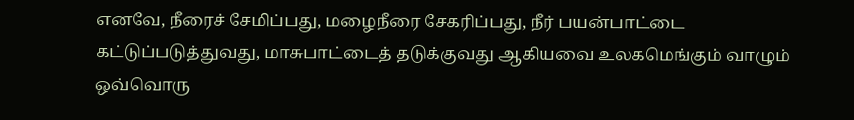எனவே, நீரைச் சேமிப்பது, மழைநீரை சேகரிப்பது, நீர் பயன்பாட்டை கட்டுப்படுத்துவது, மாசுபாட்டைத் தடுக்குவது ஆகியவை உலகமெங்கும் வாழும் ஒவ்வொரு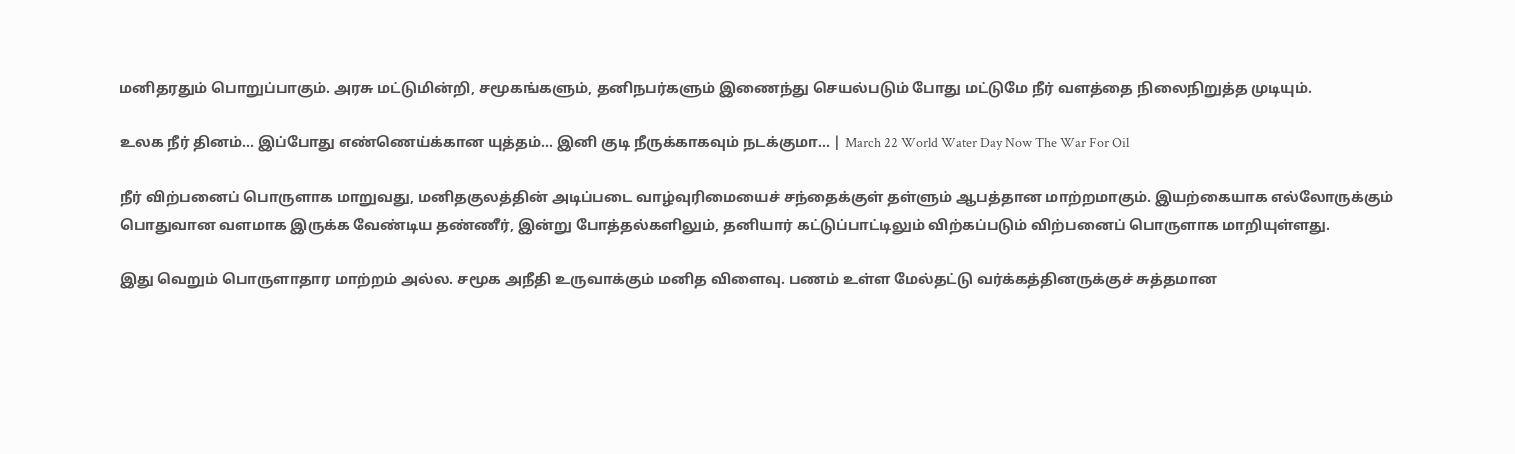மனிதரதும் பொறுப்பாகும். அரசு மட்டுமின்றி, சமூகங்களும், தனிநபர்களும் இணைந்து செயல்படும் போது மட்டுமே நீர் வளத்தை நிலைநிறுத்த முடியும்.

உலக நீர் தினம்… இப்போது எண்ணெய்க்கான யுத்தம்... இனி குடி நீருக்காகவும் நடக்குமா... | March 22 World Water Day Now The War For Oil

நீர் விற்பனைப் பொருளாக மாறுவது, மனிதகுலத்தின் அடிப்படை வாழ்வுரிமையைச் சந்தைக்குள் தள்ளும் ஆபத்தான மாற்றமாகும். இயற்கையாக எல்லோருக்கும் பொதுவான வளமாக இருக்க வேண்டிய தண்ணீர், இன்று போத்தல்களிலும், தனியார் கட்டுப்பாட்டிலும் விற்கப்படும் விற்பனைப் பொருளாக மாறியுள்ளது.

இது வெறும் பொருளாதார மாற்றம் அல்ல. சமூக அநீதி உருவாக்கும் மனித விளைவு. பணம் உள்ள மேல்தட்டு வர்க்கத்தினருக்குச் சுத்தமான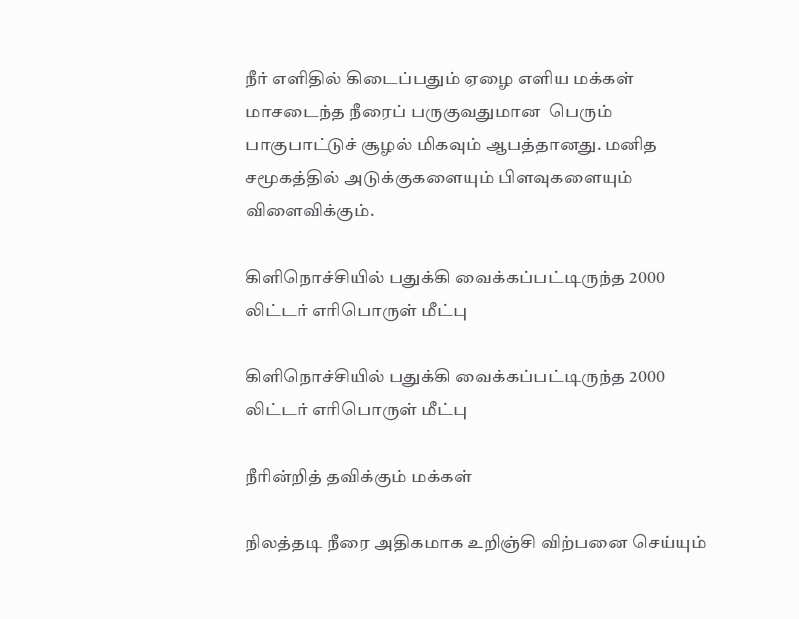நீர் எளிதில் கிடைப்பதும் ஏழை எளிய மக்கள் மாசடைந்த நீரைப் பருகுவதுமான  பெரும் பாகுபாட்டுச் சூழல் மிகவும் ஆபத்தானது. மனித சமூகத்தில் அடுக்குகளையும் பிளவுகளையும் விளைவிக்கும்.

கிளிநொச்சியில் பதுக்கி வைக்கப்பட்டிருந்த 2000 லிட்டர் எரிபொருள் மீட்பு

கிளிநொச்சியில் பதுக்கி வைக்கப்பட்டிருந்த 2000 லிட்டர் எரிபொருள் மீட்பு

நீரின்றித் தவிக்கும் மக்கள்

நிலத்தடி நீரை அதிகமாக உறிஞ்சி விற்பனை செய்யும்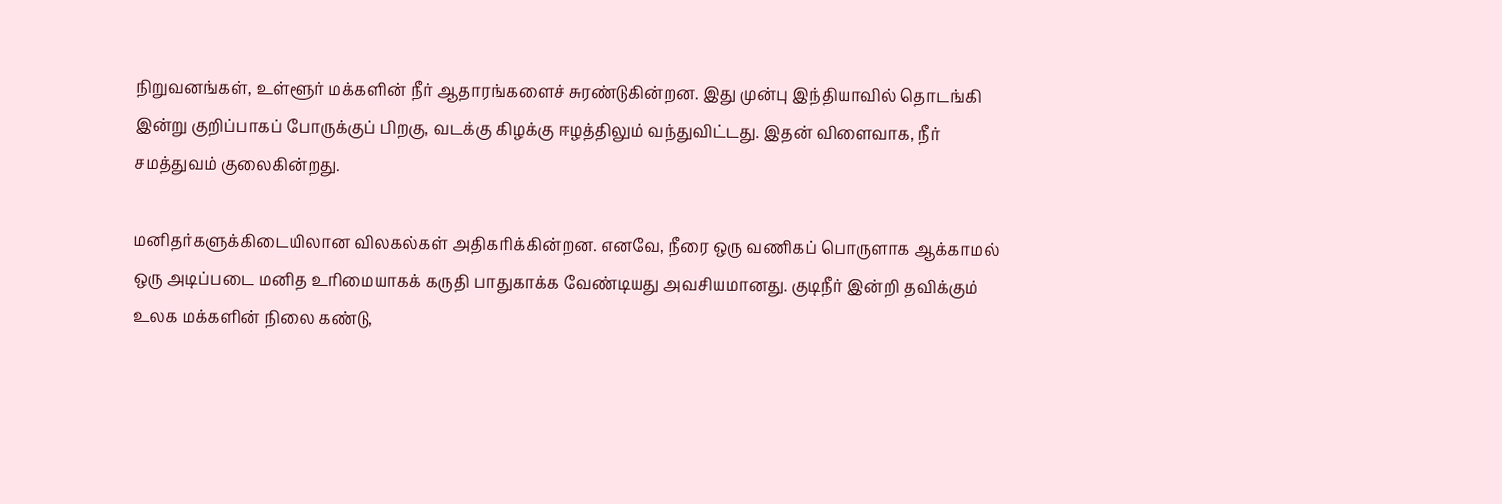நிறுவனங்கள், உள்ளூர் மக்களின் நீர் ஆதாரங்களைச் சுரண்டுகின்றன. இது முன்பு இந்தியாவில் தொடங்கி இன்று குறிப்பாகப் போருக்குப் பிறகு, வடக்கு கிழக்கு ஈழத்திலும் வந்துவிட்டது. இதன் விளைவாக, நீர் சமத்துவம் குலைகின்றது.

மனிதர்களுக்கிடையிலான விலகல்கள் அதிகரிக்கின்றன. எனவே, நீரை ஒரு வணிகப் பொருளாக ஆக்காமல் ஒரு அடிப்படை மனித உரிமையாகக் கருதி பாதுகாக்க வேண்டியது அவசியமானது. குடிநீர் இன்றி தவிக்கும் உலக மக்களின் நிலை கண்டு,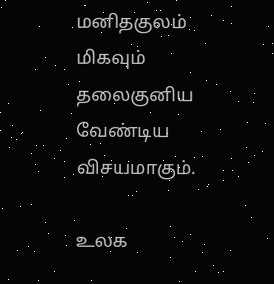மனிதகுலம் மிகவும் தலைகுனிய வேண்டிய விசயமாகும்.

உலக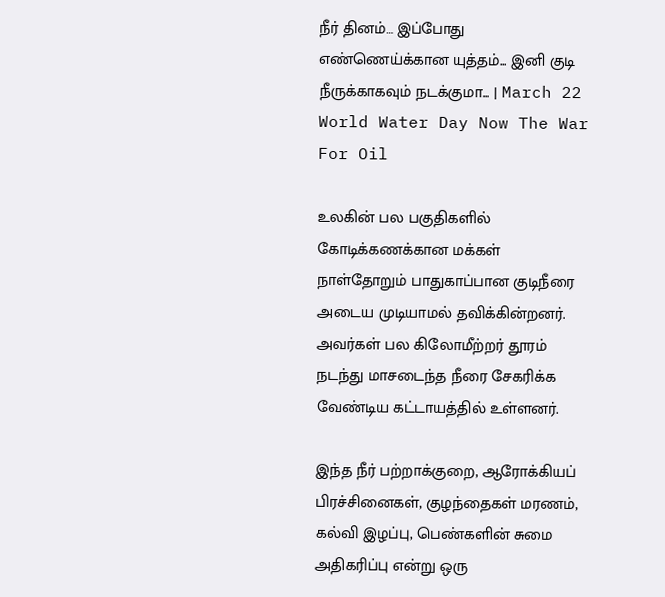நீர் தினம்… இப்போது எண்ணெய்க்கான யுத்தம்... இனி குடி நீருக்காகவும் நடக்குமா... | March 22 World Water Day Now The War For Oil

உலகின் பல பகுதிகளில் கோடிக்கணக்கான மக்கள் நாள்தோறும் பாதுகாப்பான குடிநீரை அடைய முடியாமல் தவிக்கின்றனர். அவர்கள் பல கிலோமீற்றர் தூரம் நடந்து மாசடைந்த நீரை சேகரிக்க வேண்டிய கட்டாயத்தில் உள்ளனர்.

இந்த நீர் பற்றாக்குறை, ஆரோக்கியப் பிரச்சினைகள், குழந்தைகள் மரணம், கல்வி இழப்பு, பெண்களின் சுமை அதிகரிப்பு என்று ஒரு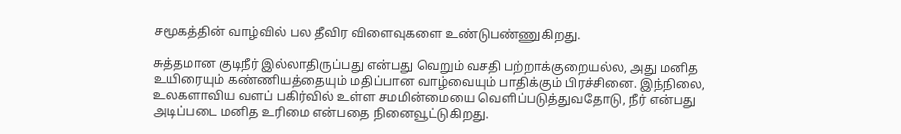சமூகத்தின் வாழ்வில் பல தீவிர விளைவுகளை உண்டுபண்ணுகிறது.

சுத்தமான குடிநீர் இல்லாதிருப்பது என்பது வெறும் வசதி பற்றாக்குறையல்ல, அது மனித உயிரையும் கண்ணியத்தையும் மதிப்பான வாழ்வையும் பாதிக்கும் பிரச்சினை. இந்நிலை, உலகளாவிய வளப் பகிர்வில் உள்ள சமமின்மையை வெளிப்படுத்துவதோடு, நீர் என்பது அடிப்படை மனித உரிமை என்பதை நினைவூட்டுகிறது.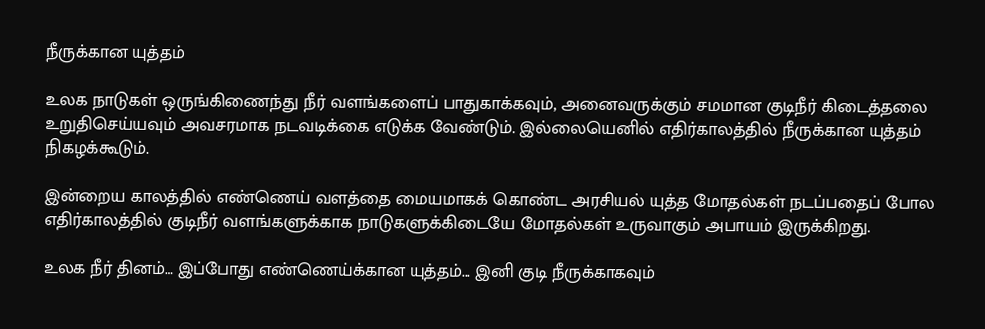நீருக்கான யுத்தம்

உலக நாடுகள் ஒருங்கிணைந்து நீர் வளங்களைப் பாதுகாக்கவும், அனைவருக்கும் சமமான குடிநீர் கிடைத்தலை உறுதிசெய்யவும் அவசரமாக நடவடிக்கை எடுக்க வேண்டும். இல்லையெனில் எதிர்காலத்தில் நீருக்கான யுத்தம் நிகழக்கூடும்.

இன்றைய காலத்தில் எண்ணெய் வளத்தை மையமாகக் கொண்ட அரசியல் யுத்த மோதல்கள் நடப்பதைப் போல எதிர்காலத்தில் குடிநீர் வளங்களுக்காக நாடுகளுக்கிடையே மோதல்கள் உருவாகும் அபாயம் இருக்கிறது.

உலக நீர் தினம்… இப்போது எண்ணெய்க்கான யுத்தம்... இனி குடி நீருக்காகவும்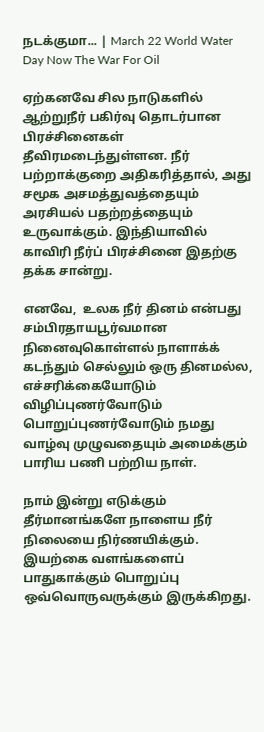நடக்குமா... | March 22 World Water Day Now The War For Oil

ஏற்கனவே சில நாடுகளில் ஆற்றுநீர் பகிர்வு தொடர்பான பிரச்சினைகள் தீவிரமடைந்துள்ளன. நீர் பற்றாக்குறை அதிகரித்தால், அது சமூக அசமத்துவத்தையும் அரசியல் பதற்றத்தையும் உருவாக்கும். இந்தியாவில் காவிரி நீர்ப் பிரச்சினை இதற்கு தக்க சான்று.

எனவே,  உலக நீர் தினம் என்பது சம்பிரதாயபூர்வமான நினைவுகொள்ளல் நாளாக்க் கடந்தும் செல்லும் ஒரு தினமல்ல, எச்சரிக்கையோடும் விழிப்புணர்வோடும் பொறுப்புணர்வோடும் நமது வாழ்வு முழுவதையும் அமைக்கும் பாரிய பணி பற்றிய நாள்.

நாம் இன்று எடுக்கும் தீர்மானங்களே நாளைய நீர் நிலையை நிர்ணயிக்கும். இயற்கை வளங்களைப் பாதுகாக்கும் பொறுப்பு ஒவ்வொருவருக்கும் இருக்கிறது.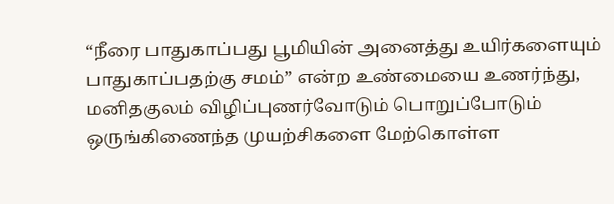“நீரை பாதுகாப்பது பூமியின் அனைத்து உயிர்களையும் பாதுகாப்பதற்கு சமம்” என்ற உண்மையை உணர்ந்து, மனிதகுலம் விழிப்புணர்வோடும் பொறுப்போடும் ஒருங்கிணைந்த முயற்சிகளை மேற்கொள்ள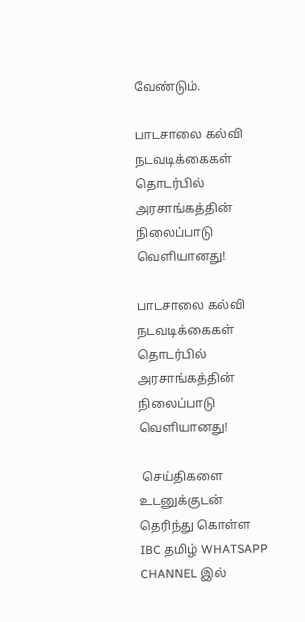வேண்டும்.

பாடசாலை கல்வி நடவடிக்கைகள் தொடர்பில் அரசாங்கத்தின் நிலைப்பாடு வெளியானது!

பாடசாலை கல்வி நடவடிக்கைகள் தொடர்பில் அரசாங்கத்தின் நிலைப்பாடு வெளியானது!

 செய்திகளை உடனுக்குடன் தெரிந்து கொள்ள IBC தமிழ் WHATSAPP CHANNEL இல்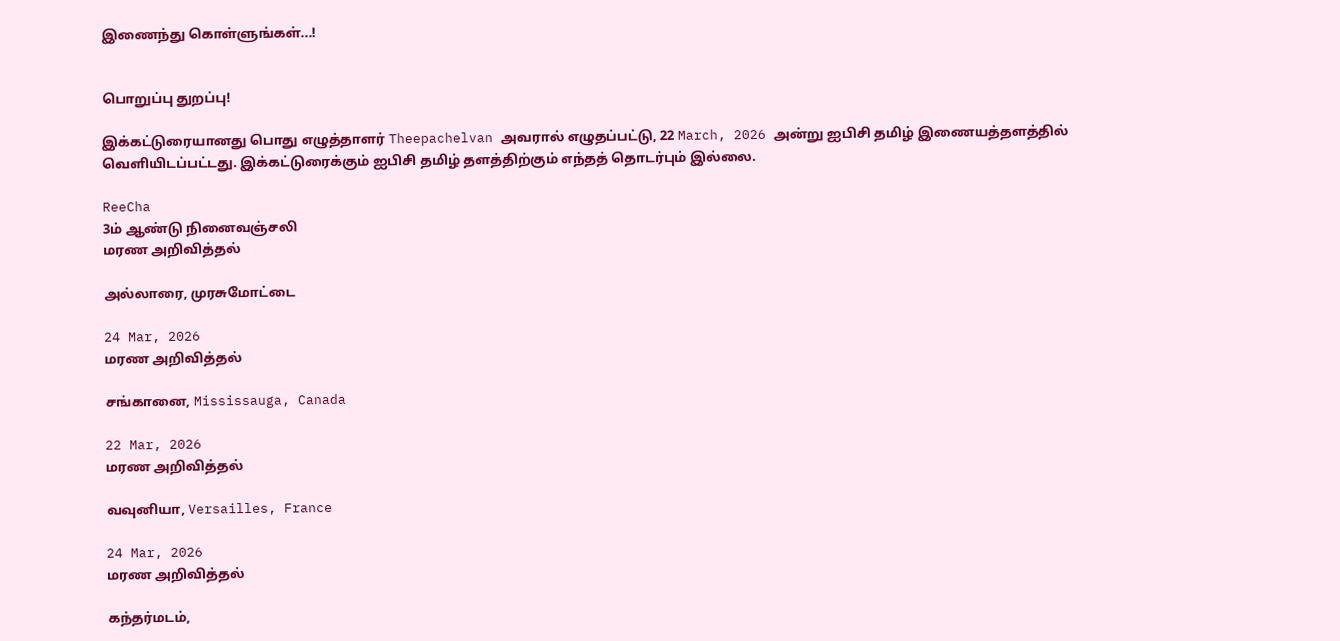இணைந்து கொள்ளுங்கள்...!


பொறுப்பு துறப்பு!

இக்கட்டுரையானது பொது எழுத்தாளர் Theepachelvan அவரால் எழுதப்பட்டு, 22 March, 2026 அன்று ஐபிசி தமிழ் இணையத்தளத்தில் வெளியிடப்பட்டது. இக்கட்டுரைக்கும் ஐபிசி தமிழ் தளத்திற்கும் எந்தத் தொடர்பும் இல்லை.

ReeCha
3ம் ஆண்டு நினைவஞ்சலி
மரண அறிவித்தல்

அல்லாரை, முரசுமோட்டை

24 Mar, 2026
மரண அறிவித்தல்

சங்கானை, Mississauga, Canada

22 Mar, 2026
மரண அறிவித்தல்

வவுனியா, Versailles, France

24 Mar, 2026
மரண அறிவித்தல்

கந்தர்மடம்,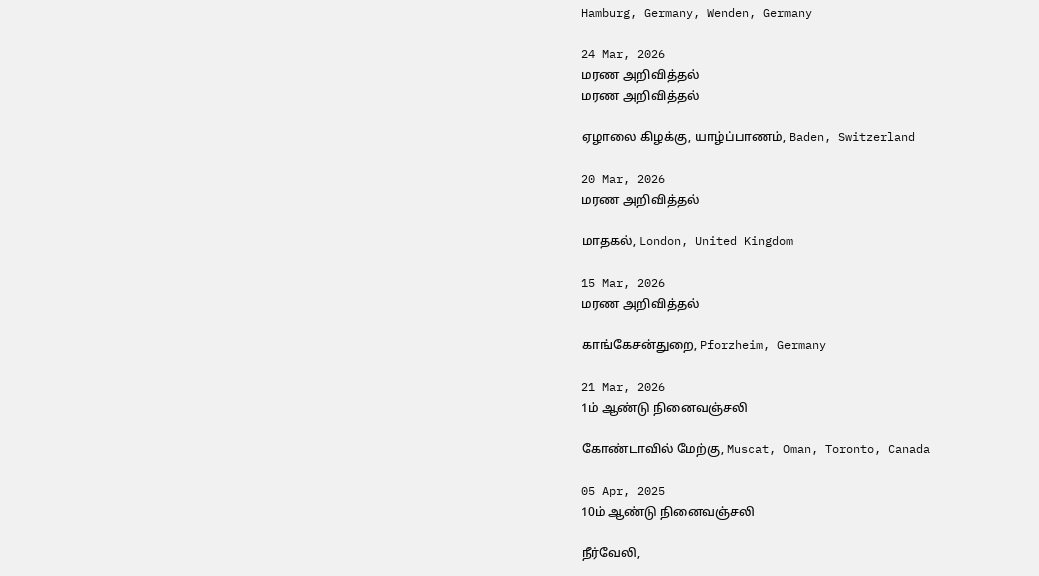Hamburg, Germany, Wenden, Germany

24 Mar, 2026
மரண அறிவித்தல்
மரண அறிவித்தல்

ஏழாலை கிழக்கு, யாழ்ப்பாணம், Baden, Switzerland

20 Mar, 2026
மரண அறிவித்தல்

மாதகல், London, United Kingdom

15 Mar, 2026
மரண அறிவித்தல்

காங்கேசன்துறை, Pforzheim, Germany

21 Mar, 2026
1ம் ஆண்டு நினைவஞ்சலி

கோண்டாவில் மேற்கு, Muscat, Oman, Toronto, Canada

05 Apr, 2025
10ம் ஆண்டு நினைவஞ்சலி

நீர்வேலி,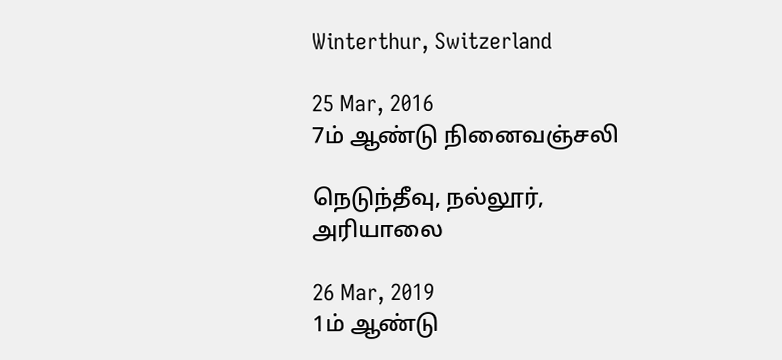Winterthur, Switzerland

25 Mar, 2016
7ம் ஆண்டு நினைவஞ்சலி

நெடுந்தீவு, நல்லூர், அரியாலை

26 Mar, 2019
1ம் ஆண்டு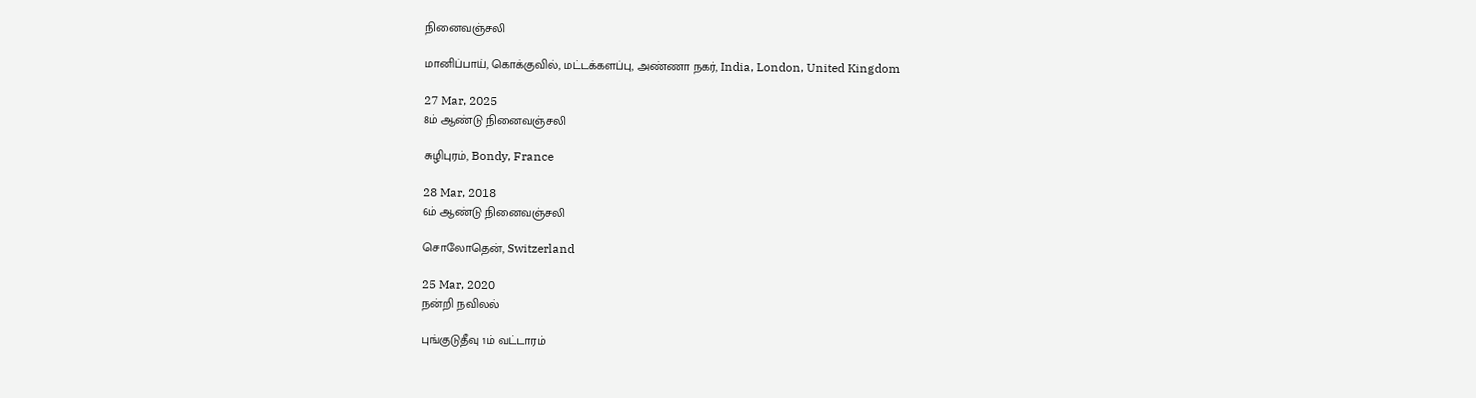நினைவஞ்சலி

மானிப்பாய், கொக்குவில், மட்டக்களப்பு, அண்ணா நகர், India, London, United Kingdom

27 Mar, 2025
8ம் ஆண்டு நினைவஞ்சலி

சுழிபுரம், Bondy, France

28 Mar, 2018
6ம் ஆண்டு நினைவஞ்சலி

சொலோதென், Switzerland

25 Mar, 2020
நன்றி நவிலல்

புங்குடுதீவு 1ம் வட்டாரம்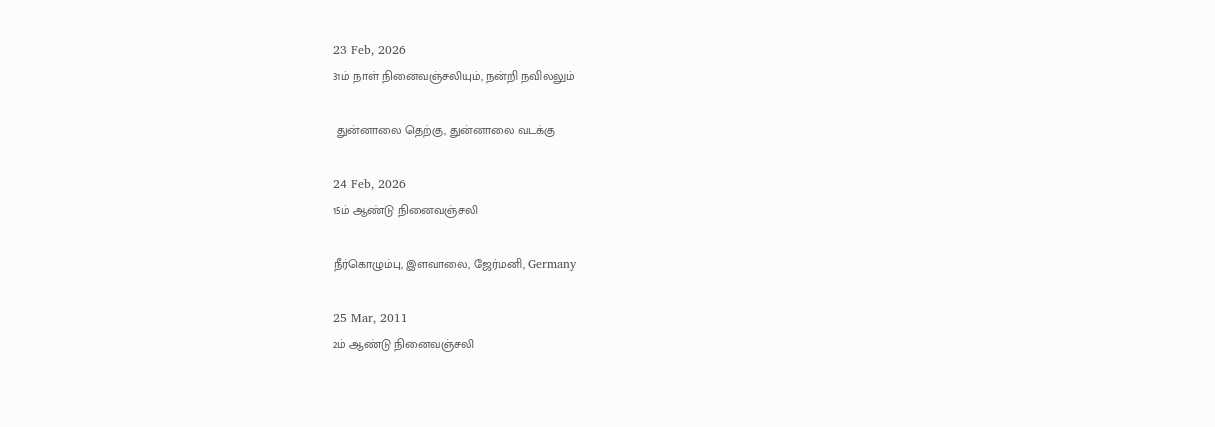23 Feb, 2026
31ம் நாள் நினைவஞ்சலியும், நன்றி நவிலலும்

 துன்னாலை தெற்கு, துன்னாலை வடக்கு

24 Feb, 2026
15ம் ஆண்டு நினைவஞ்சலி

நீர்கொழும்பு, இளவாலை, ஜேர்மனி, Germany

25 Mar, 2011
2ம் ஆண்டு நினைவஞ்சலி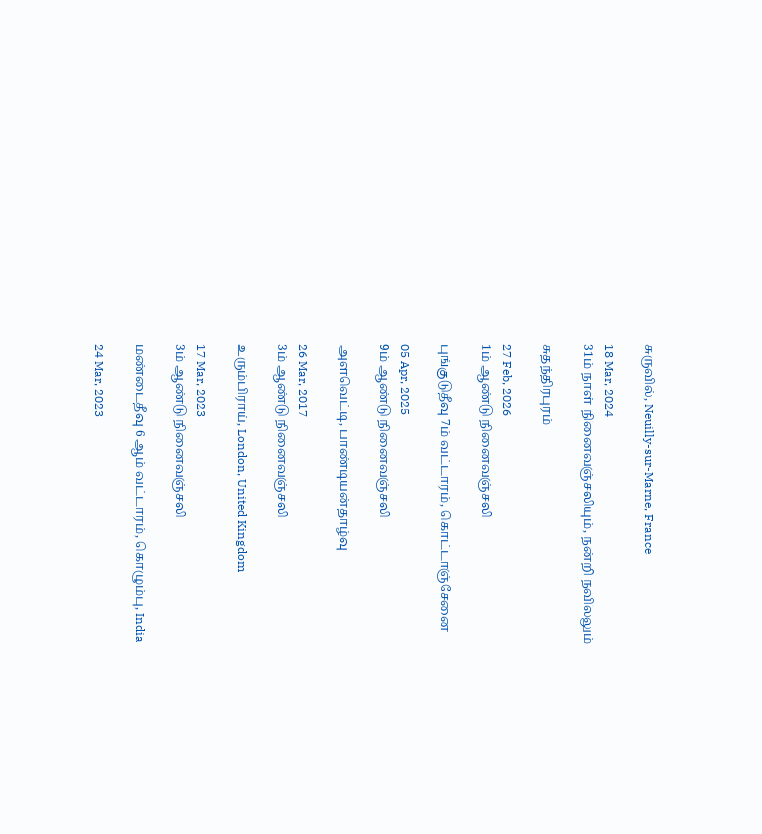சுருவில், Neuilly-sur-Marne, France

18 Mar, 2024
31ம் நாள் நினைவஞ்சலியும், நன்றி நவிலலும்

சுதந்திரபுரம்

27 Feb, 2026
1ம் ஆண்டு நினைவஞ்சலி

புங்குடுதீவு 7ம் வட்டாரம், கொட்டாஞ்சேனை

05 Apr, 2025
9ம் ஆண்டு நினைவஞ்சலி

அளவெட்டி, பாண்டியன்தாழ்வு

26 Mar, 2017
3ம் ஆண்டு நினைவஞ்சலி

உரும்பிராய், London, United Kingdom

17 Mar, 2023
3ம் ஆண்டு நினைவஞ்சலி

மண்டைதீவு 6 ஆம் வட்டாரம், கொழும்பு, India

24 Mar, 2023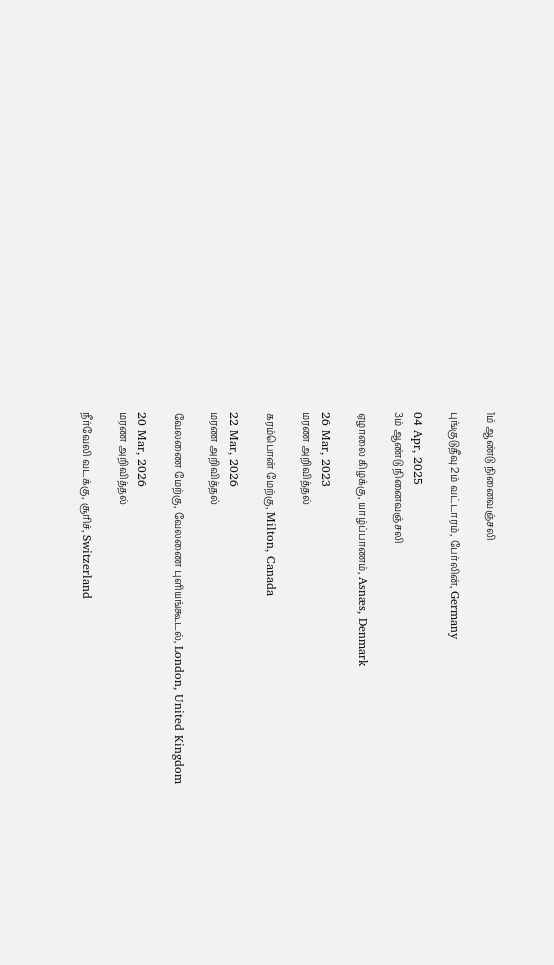1ம் ஆண்டு நினைவஞ்சலி

புங்குடுதீவு 2ம் வட்டாரம், பேர்லின், Germany

04 Apr, 2025
3ம் ஆண்டு நினைவஞ்சலி

ஏழாலை கிழக்கு, யாழ்ப்பாணம், Asnæs, Denmark

26 Mar, 2023
மரண அறிவித்தல்

கரம்பொன் மேற்கு, Milton, Canada

22 Mar, 2026
மரண அறிவித்தல்

வேலணை மேற்கு, வேலணை புளியங்கூடல், London, United Kingdom

20 Mar, 2026
மரண அறிவித்தல்

நீர்வேலி வடக்கு, சூரிச், Switzerland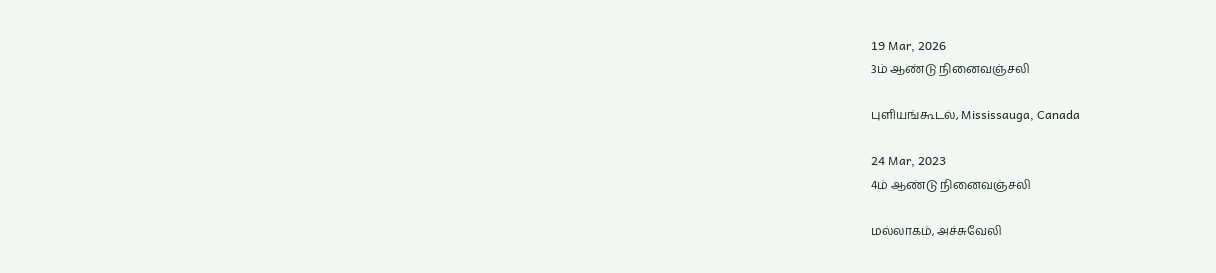19 Mar, 2026
3ம் ஆண்டு நினைவஞ்சலி

புளியங்கூடல், Mississauga, Canada

24 Mar, 2023
4ம் ஆண்டு நினைவஞ்சலி

மல்லாகம், அச்சுவேலி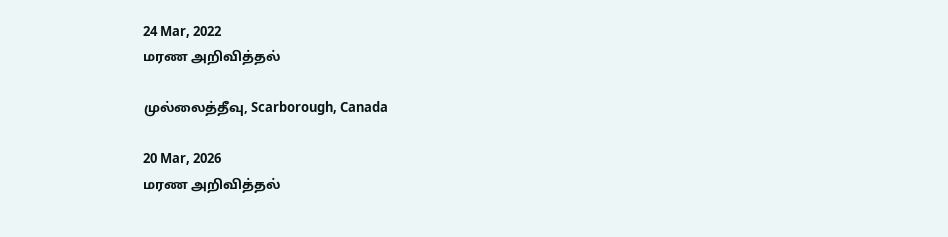24 Mar, 2022
மரண அறிவித்தல்

முல்லைத்தீவு, Scarborough, Canada

20 Mar, 2026
மரண அறிவித்தல்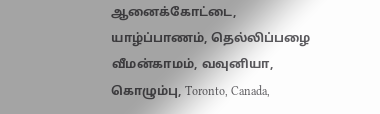ஆனைக்கோட்டை, யாழ்ப்பாணம், தெல்லிப்பழை வீமன்காமம், வவுனியா, கொழும்பு, Toronto, Canada,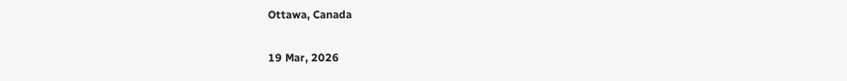Ottawa, Canada

19 Mar, 2026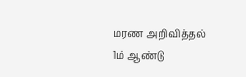மரண அறிவித்தல்
1ம் ஆண்டு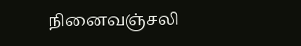நினைவஞ்சலி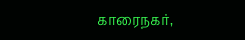காரைநகர்,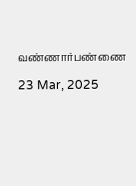வண்ணார்பண்ணை

23 Mar, 2025